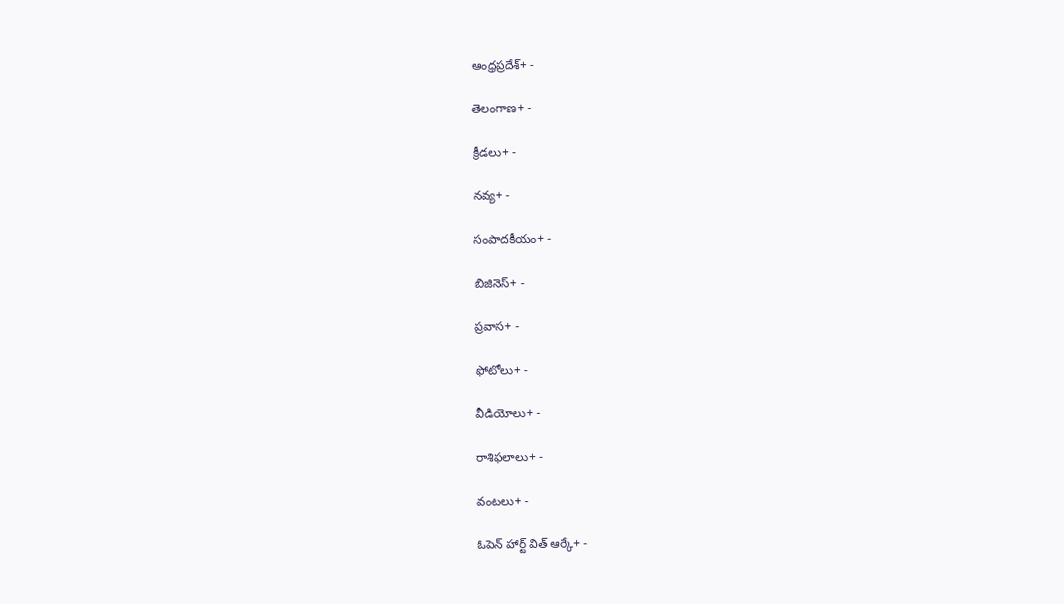ఆంధ్రప్రదేశ్+ -

తెలంగాణ+ -

క్రీడలు+ -

నవ్య+ -

సంపాదకీయం+ -

బిజినెస్+ -

ప్రవాస+ -

ఫోటోలు+ -

వీడియోలు+ -

రాశిఫలాలు+ -

వంటలు+ -

ఓపెన్ హార్ట్ విత్ ఆర్కే+ -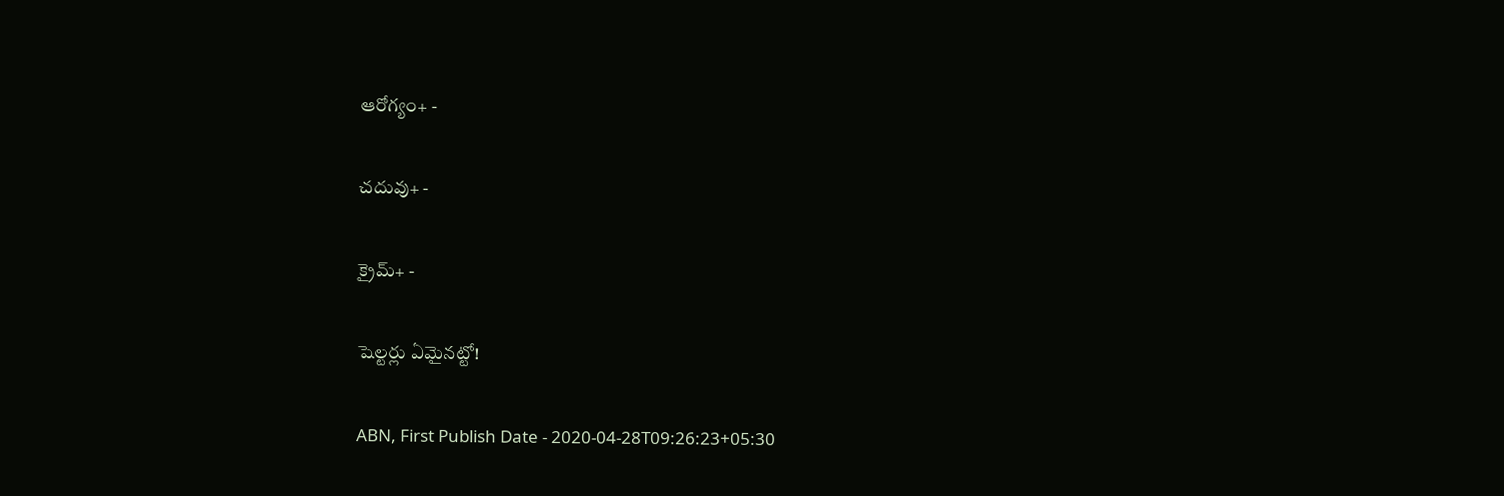ఆరోగ్యం+ -

చదువు+ -

క్రైమ్+ -

షెల్టర్లు ఏమైనట్టో!

ABN, First Publish Date - 2020-04-28T09:26:23+05:30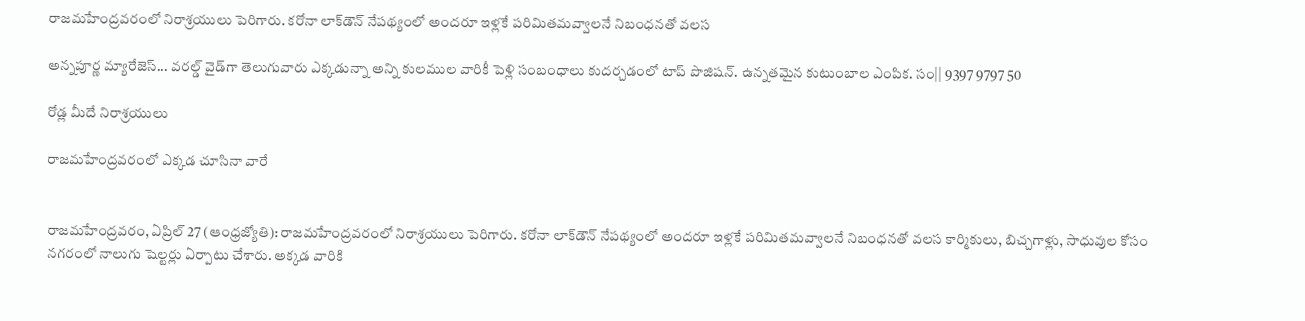రాజమహేంద్రవరంలో నిరాశ్రయులు పెరిగారు. కరోనా లాక్‌డౌన్‌ నేపథ్యంలో అందరూ ఇళ్లకే పరిమితమవ్వాలనే నిబంధనతో వలస

అన్నపూర్ణ మ్యారేజెస్... వరల్డ్ వైడ్‌గా తెలుగువారు ఎక్కడున్నా అన్ని కులముల వారికీ పెళ్లి సంబంధాలు కుదర్చడంలో టాప్ పొజిషన్. ఉన్నతమైన కుటుంబాల ఎంపిక. సం|| 9397 9797 50

రోడ్ల మీదే నిరాశ్రయులు

రాజమహేంద్రవరంలో ఎక్కడ చూసినా వారే


రాజమహేంద్రవరం, ఏప్రిల్‌ 27 (ఆంధ్రజ్యోతి): రాజమహేంద్రవరంలో నిరాశ్రయులు పెరిగారు. కరోనా లాక్‌డౌన్‌ నేపథ్యంలో అందరూ ఇళ్లకే పరిమితమవ్వాలనే నిబంధనతో వలస కార్మికులు, బిచ్చగాళ్లు, సాధువుల కోసం నగరంలో నాలుగు షెల్టర్లు ఏర్పాటు చేశారు. అక్కడ వారికి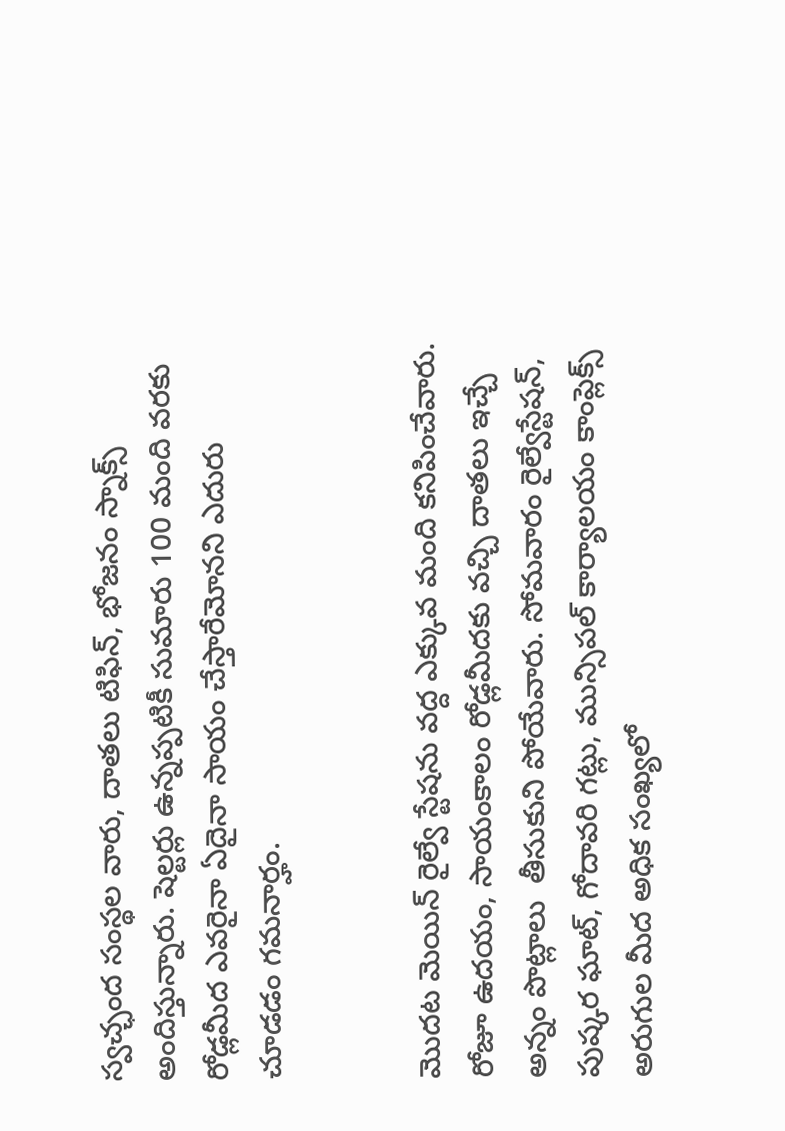స్వచ్ఛంద సంస్థల వారు, దాతలు టిఫిన్‌, భోజనం స్నాక్స్‌ అందిస్తున్నారు. షెల్టర్లు ఉన్నప్పటికీ సుమారు 100 మంది వరకు రోడ్లమీద ఎవరైనా ఏదైనా సాయం చేస్తారేమోనని ఎదురు చూడడం గమనార్హం.


మొదట మెయిన్‌ రైల్వే స్టేషను వద్ద ఎక్కువ మంది కనిపించేవారు. రోజూ ఉదయం, సాయంకాలం రోడ్లమీదకు వచ్చి దాతలు ఇచ్చే అన్నం పొట్లాలు  తీసుకుని పోయేవారు. సోమవారం రైల్వేస్టేషన్‌, పుష్కర ఘాట్‌, గోదావరి గట్లు, మున్సిపల్‌ కార్యాలయం కాంప్లెక్స్‌ అరుగుల మీద అధిక సంఖ్యలో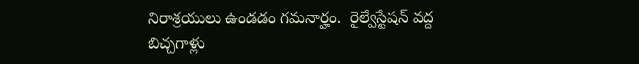నిరాశ్రయులు ఉండడం గమనార్హం.  రైల్వేస్టేషన్‌ వద్ద బిచ్చగాళ్లు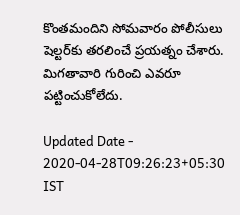కొంతమందిని సోమవారం పోలీసులు షెల్టర్‌కు తరలించే ప్రయత్నం చేశారు. మిగతావారి గురించి ఎవరూ పట్టించుకోలేదు.

Updated Date - 2020-04-28T09:26:23+05:30 IST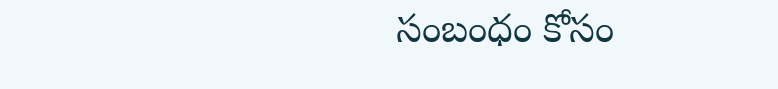సంబంధం కోసం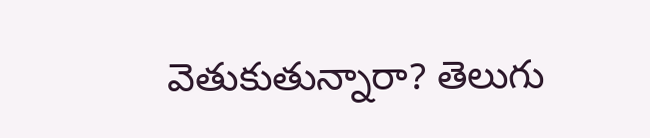వెతుకుతున్నారా? తెలుగు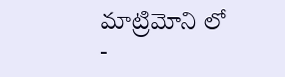మాట్రిమోని లో -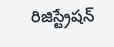రిజిస్ట్రేషన్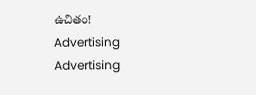ఉచితం!
Advertising
Advertising